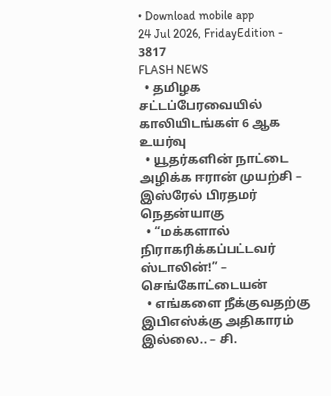• Download mobile app
24 Jul 2026, FridayEdition - 3817
FLASH NEWS
  • தமிழக சட்டப்பேரவையில் காலியிடங்கள் 6 ஆக உயர்வு
  • யூதர்களின் நாட்டை அழிக்க ஈரான் முயற்சி – இஸ்ரேல் பிரதமர் நெதன்யாகு
  • “மக்களால் நிராகரிக்கப்பட்டவர் ஸ்டாலின்!” – செங்கோட்டையன்
  • எங்களை நீக்குவதற்கு இபிஎஸ்க்கு அதிகாரம் இல்லை.. – சி.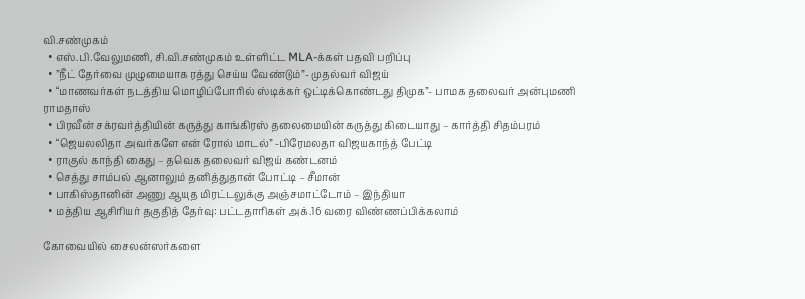வி.சண்முகம்
  • எஸ்.பி.வேலுமணி, சி.வி.சண்முகம் உள்ளிட்ட MLA-க்கள் பதவி பறிப்பு
  • ”நீட் தேர்வை முழுமையாக ரத்து செய்ய வேண்டும்”- முதல்வர் விஜய்
  • “மாணவர்கள் நடத்திய மொழிப்போரில் ஸ்டிக்கர் ஒட்டிக்கொண்டது திமுக”- பாமக தலைவர் அன்புமணி ராமதாஸ்
  • பிரவீன் சக்ரவர்த்தியின் கருத்து காங்கிரஸ் தலைமையின் கருத்து கிடையாது – கார்த்தி சிதம்பரம்
  • “ஜெயலலிதா அவர்களே என் ரோல் மாடல்” -பிரேமலதா விஜயகாந்த் பேட்டி
  • ராகுல் காந்தி கைது – தவெக தலைவர் விஜய் கண்டனம்
  • செத்து சாம்பல் ஆனாலும் தனித்துதான் போட்டி – சீமான்
  • பாகிஸ்தானின் அணு ஆயுத மிரட்டலுக்கு அஞ்சமாட்டோம் – இந்தியா
  • மத்திய ஆசிரியர் தகுதித் தேர்வு: பட்டதாரிகள் அக்.16 வரை விண்ணப்பிக்கலாம்

கோவையில் சைலன்ஸர்களை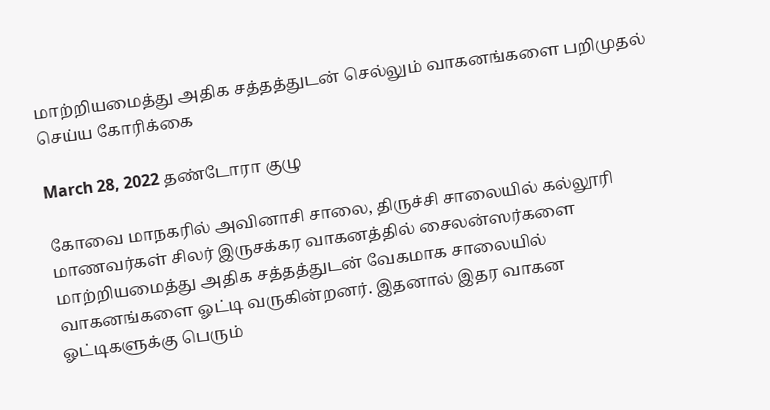மாற்றியமைத்து அதிக சத்தத்துடன் செல்லும் வாகனங்களை பறிமுதல் செய்ய கோரிக்கை

March 28, 2022 தண்டோரா குழு

கோவை மாநகரில் அவினாசி சாலை, திருச்சி சாலையில் கல்லூரி மாணவர்கள் சிலர் இருசக்கர வாகனத்தில் சைலன்ஸர்களை மாற்றியமைத்து அதிக சத்தத்துடன் வேகமாக சாலையில் வாகனங்களை ஓட்டி வருகின்றனர். இதனால் இதர வாகன ஓட்டிகளுக்கு பெரும்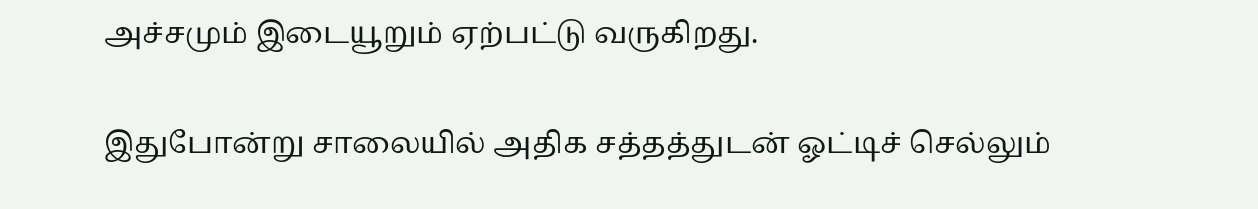அச்சமும் இடையூறும் ஏற்பட்டு வருகிறது.

இதுபோன்று சாலையில் அதிக சத்தத்துடன் ஓட்டிச் செல்லும்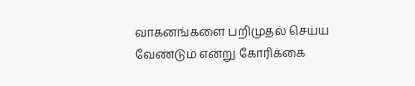வாகனங்களை பறிமுதல் செய்ய வேண்டும் என்று கோரிக்கை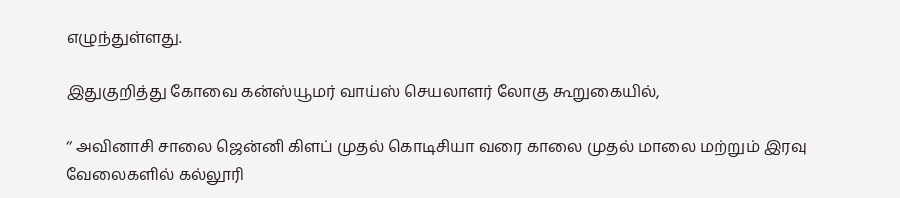எழுந்துள்ளது.

இதுகுறித்து கோவை கன்ஸ்யூமர் வாய்ஸ் செயலாளர் லோகு கூறுகையில்,

‘‘ அவினாசி சாலை ஜென்னி கிளப் முதல் கொடிசியா வரை காலை முதல் மாலை மற்றும் இரவு வேலைகளில் கல்லூரி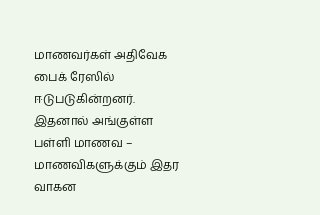மாணவர்கள் அதிவேக பைக் ரேஸில் ஈடுபடுகின்றனர். இதனால் அங்குள்ள பள்ளி மாணவ – மாணவிகளுக்கும் இதர வாகன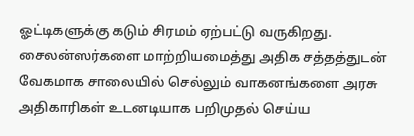ஓட்டிகளுக்கு கடும் சிரமம் ஏற்பட்டு வருகிறது. சைலன்ஸர்களை மாற்றியமைத்து அதிக சத்தத்துடன் வேகமாக சாலையில் செல்லும் வாகனங்களை அரசு அதிகாரிகள் உடனடியாக பறிமுதல் செய்ய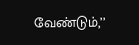வேண்டும்,’’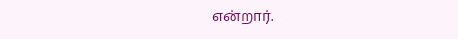என்றார்.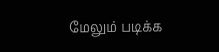மேலும் படிக்க